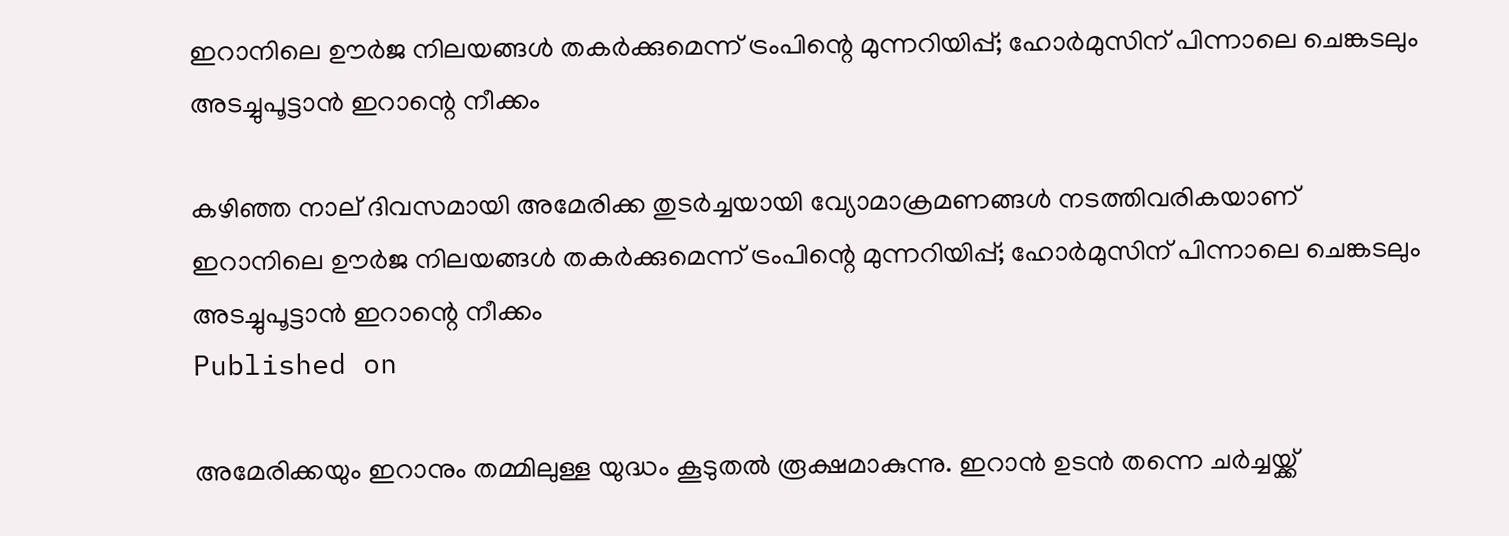ഇറാനിലെ ഊർജ നിലയങ്ങൾ തകർക്കുമെന്ന് ട്രംപിന്റെ മുന്നറിയിപ്പ്; ഹോർമുസിന് പിന്നാലെ ചെങ്കടലും അടച്ചുപൂട്ടാൻ ഇറാന്റെ നീക്കം

കഴിഞ്ഞ നാല് ദിവസമായി അമേരിക്ക തുടർച്ചയായി വ്യോമാക്രമണങ്ങൾ നടത്തിവരികയാണ്
ഇറാനിലെ ഊർജ നിലയങ്ങൾ തകർക്കുമെന്ന് ട്രംപിന്റെ മുന്നറിയിപ്പ്; ഹോർമുസിന് പിന്നാലെ ചെങ്കടലും അടച്ചുപൂട്ടാൻ ഇറാന്റെ നീക്കം
Published on

അമേരിക്കയും ഇറാനും തമ്മിലുള്ള യുദ്ധം കൂടുതൽ രൂക്ഷമാകുന്നു. ഇറാൻ ഉടൻ തന്നെ ചർച്ചയ്ക്ക്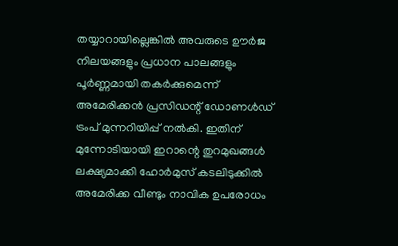തയ്യാറായില്ലെങ്കിൽ അവരുടെ ഊർജ നിലയങ്ങളും പ്രധാന പാലങ്ങളും പൂർണ്ണമായി തകർക്കുമെന്ന് അമേരിക്കൻ പ്രസിഡന്റ് ഡോണൾഡ് ട്രംപ് മുന്നറിയിപ്പ് നൽകി. ഇതിന് മുന്നോടിയായി ഇറാന്റെ തുറമുഖങ്ങൾ ലക്ഷ്യമാക്കി ഹോർമുസ് കടലിടുക്കിൽ അമേരിക്ക വീണ്ടും നാവിക ഉപരോധം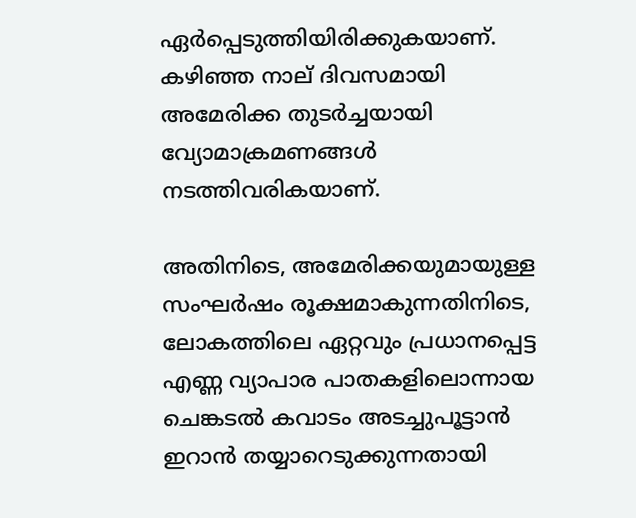ഏർപ്പെടുത്തിയിരിക്കുകയാണ്. കഴിഞ്ഞ നാല് ദിവസമായി അമേരിക്ക തുടർച്ചയായി വ്യോമാക്രമണങ്ങൾ നടത്തിവരികയാണ്.

അതിനിടെ, അമേരിക്കയുമായുള്ള സംഘർഷം രൂക്ഷമാകുന്നതിനിടെ, ലോകത്തിലെ ഏറ്റവും പ്രധാനപ്പെട്ട എണ്ണ വ്യാപാര പാതകളിലൊന്നായ ചെങ്കടൽ കവാടം അടച്ചുപൂട്ടാൻ ഇറാൻ തയ്യാറെടുക്കുന്നതായി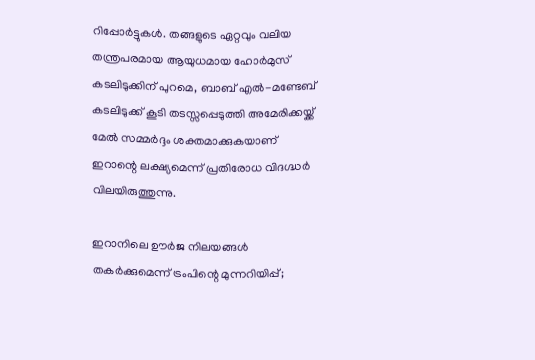റിപ്പോർട്ടുകൾ. തങ്ങളുടെ ഏറ്റവും വലിയ തന്ത്രപരമായ ആയുധമായ ഹോർമുസ് കടലിടുക്കിന് പുറമെ, ബാബ് എൽ-മണ്ടേബ് കടലിടുക്ക് കൂടി തടസ്സപ്പെടുത്തി അമേരിക്കയ്ക്ക് മേൽ സമ്മർദ്ദം ശക്തമാക്കുകയാണ് ഇറാന്റെ ലക്ഷ്യമെന്ന് പ്രതിരോധ വിദഗ്ദ്ധർ വിലയിരുത്തുന്നു.

ഇറാനിലെ ഊർജ നിലയങ്ങൾ തകർക്കുമെന്ന് ട്രംപിന്റെ മുന്നറിയിപ്പ്;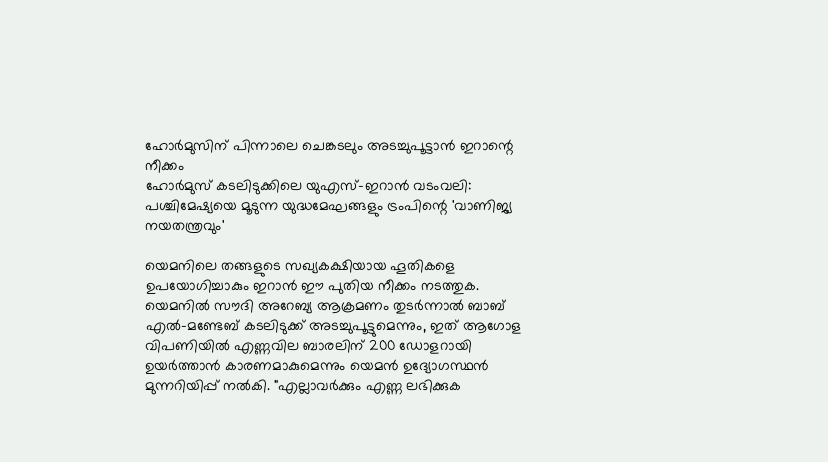ഹോർമുസിന് പിന്നാലെ ചെങ്കടലും അടച്ചുപൂട്ടാൻ ഇറാന്റെ നീക്കം
ഹോർമുസ് കടലിടുക്കിലെ യുഎസ്-ഇറാൻ വടംവലി: പശ്ചിമേഷ്യയെ മൂടുന്ന യുദ്ധമേഘങ്ങളും ട്രംപിന്റെ 'വാണിജ്യ നയതന്ത്രവും'

യെമനിലെ തങ്ങളുടെ സഖ്യകക്ഷിയായ ഹൂതികളെ ഉപയോഗിച്ചാകും ഇറാൻ ഈ പുതിയ നീക്കം നടത്തുക. യെമനിൽ സൗദി അറേബ്യ ആക്രമണം തുടർന്നാൽ ബാബ് എൽ-മണ്ടേബ് കടലിടുക്ക് അടച്ചുപൂട്ടുമെന്നും, ഇത് ആഗോള വിപണിയിൽ എണ്ണവില ബാരലിന് 200 ഡോളറായി ഉയർത്താൻ കാരണമാകുമെന്നും യെമൻ ഉദ്യോഗസ്ഥൻ മുന്നറിയിപ്പ് നൽകി. "എല്ലാവർക്കും എണ്ണ ലഭിക്കുക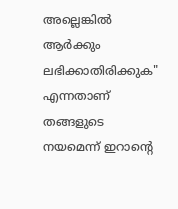അല്ലെങ്കിൽ ആർക്കും ലഭിക്കാതിരിക്കുക" എന്നതാണ് തങ്ങളുടെ നയമെന്ന് ഇറാന്റെ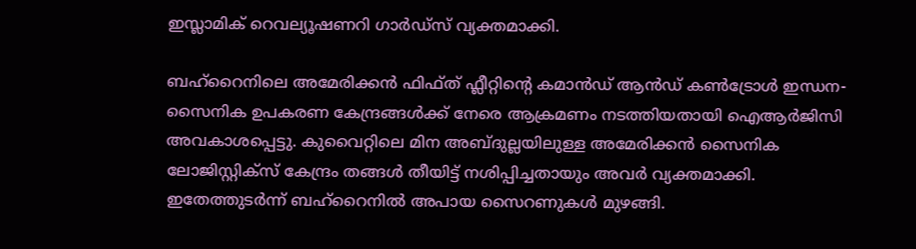ഇസ്ലാമിക് റെവല്യൂഷണറി ഗാർഡ്സ് വ്യക്തമാക്കി.

ബഹ്റൈനിലെ അമേരിക്കൻ ഫിഫ്ത് ഫ്ലീറ്റിന്റെ കമാൻഡ് ആൻഡ് കൺട്രോൾ ഇന്ധന-സൈനിക ഉപകരണ കേന്ദ്രങ്ങൾക്ക് നേരെ ആക്രമണം നടത്തിയതായി ഐആർജിസി അവകാശപ്പെട്ടു. കുവൈറ്റിലെ മിന അബ്ദുല്ലയിലുള്ള അമേരിക്കൻ സൈനിക ലോജിസ്റ്റിക്സ് കേന്ദ്രം തങ്ങൾ തീയിട്ട് നശിപ്പിച്ചതായും അവർ വ്യക്തമാക്കി. ഇതേത്തുടർന്ന് ബഹ്‌റൈനിൽ അപായ സൈറണുകൾ മുഴങ്ങി.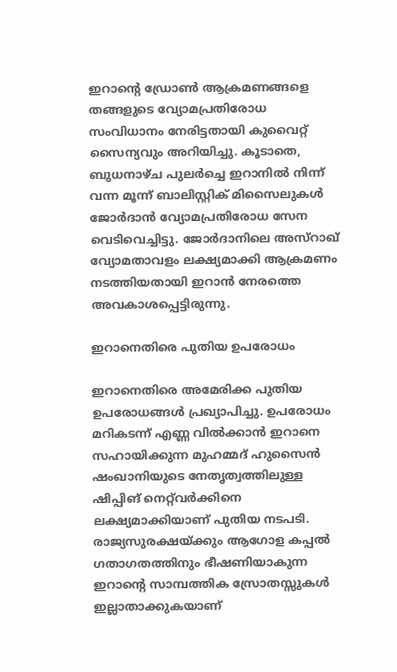ഇറാന്റെ ഡ്രോൺ ആക്രമണങ്ങളെ തങ്ങളുടെ വ്യോമപ്രതിരോധ സംവിധാനം നേരിട്ടതായി കുവൈറ്റ് സൈന്യവും അറിയിച്ചു. കൂടാതെ, ബുധനാഴ്ച പുലർച്ചെ ഇറാനിൽ നിന്ന് വന്ന മൂന്ന് ബാലിസ്റ്റിക് മിസൈലുകൾ ജോർദാൻ വ്യോമപ്രതിരോധ സേന വെടിവെച്ചിട്ടു. ജോർദാനിലെ അസ്റാഖ് വ്യോമതാവളം ലക്ഷ്യമാക്കി ആക്രമണം നടത്തിയതായി ഇറാൻ നേരത്തെ അവകാശപ്പെട്ടിരുന്നു.

ഇറാനെതിരെ പുതിയ ഉപരോധം

ഇറാനെതിരെ അമേരിക്ക പുതിയ ഉപരോധങ്ങൾ പ്രഖ്യാപിച്ചു. ഉപരോധം മറികടന്ന് എണ്ണ വിൽക്കാൻ ഇറാനെ സഹായിക്കുന്ന മുഹമ്മദ് ഹുസൈൻ ഷംഖാനിയുടെ നേതൃത്വത്തിലുള്ള ഷിപ്പിങ് നെറ്റ്‌വർക്കിനെ ലക്ഷ്യമാക്കിയാണ് പുതിയ നടപടി. രാജ്യസുരക്ഷയ്ക്കും ആഗോള കപ്പൽ ഗതാഗതത്തിനും ഭീഷണിയാകുന്ന ഇറാന്റെ സാമ്പത്തിക സ്രോതസ്സുകൾ ഇല്ലാതാക്കുകയാണ്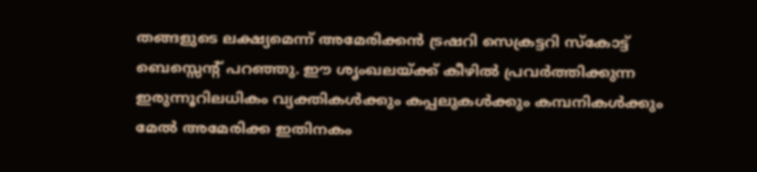തങ്ങളുടെ ലക്ഷ്യമെന്ന് അമേരിക്കൻ ട്രഷറി സെക്രട്ടറി സ്കോട്ട് ബെസ്സെന്റ് പറഞ്ഞു. ഈ ശൃംഖലയ്ക്ക് കീഴിൽ പ്രവർത്തിക്കുന്ന ഇരുന്നൂറിലധികം വ്യക്തികൾക്കും കപ്പലുകൾക്കും കമ്പനികൾക്കും മേൽ അമേരിക്ക ഇതിനകം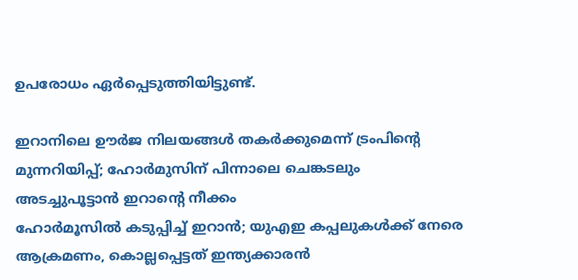ഉപരോധം ഏർപ്പെടുത്തിയിട്ടുണ്ട്.

ഇറാനിലെ ഊർജ നിലയങ്ങൾ തകർക്കുമെന്ന് ട്രംപിന്റെ മുന്നറിയിപ്പ്; ഹോർമുസിന് പിന്നാലെ ചെങ്കടലും അടച്ചുപൂട്ടാൻ ഇറാന്റെ നീക്കം
ഹോർമൂസിൽ കടുപ്പിച്ച് ഇറാൻ; യുഎഇ കപ്പലുകൾക്ക് നേരെ ആക്രമണം, കൊല്ലപ്പെട്ടത് ഇന്ത്യക്കാരൻ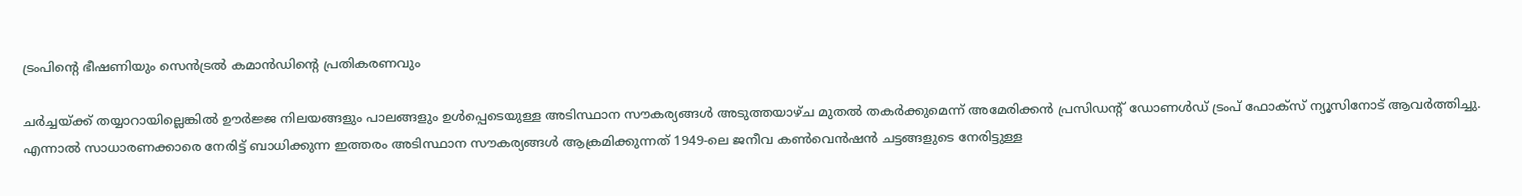ട്രംപിന്റെ ഭീഷണിയും സെൻട്രൽ കമാൻഡിന്റെ പ്രതികരണവും

ചർച്ചയ്ക്ക് തയ്യാറായില്ലെങ്കിൽ ഊർജ്ജ നിലയങ്ങളും പാലങ്ങളും ഉൾപ്പെടെയുള്ള അടിസ്ഥാന സൗകര്യങ്ങൾ അടുത്തയാഴ്ച മുതൽ തകർക്കുമെന്ന് അമേരിക്കൻ പ്രസിഡന്റ് ഡോണൾഡ് ട്രംപ് ഫോക്സ് ന്യൂസിനോട് ആവർത്തിച്ചു. എന്നാൽ സാധാരണക്കാരെ നേരിട്ട് ബാധിക്കുന്ന ഇത്തരം അടിസ്ഥാന സൗകര്യങ്ങൾ ആക്രമിക്കുന്നത് 1949-ലെ ജനീവ കൺവെൻഷൻ ചട്ടങ്ങളുടെ നേരിട്ടുള്ള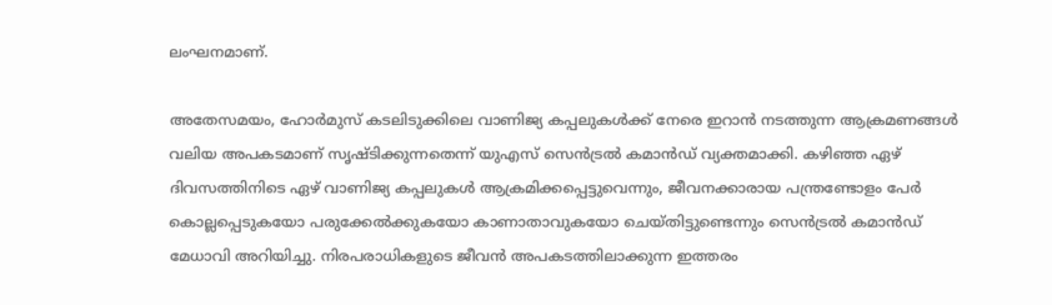ലംഘനമാണ്.

അതേസമയം, ഹോർമുസ് കടലിടുക്കിലെ വാണിജ്യ കപ്പലുകൾക്ക് നേരെ ഇറാൻ നടത്തുന്ന ആക്രമണങ്ങൾ വലിയ അപകടമാണ് സൃഷ്ടിക്കുന്നതെന്ന് യുഎസ് സെൻട്രൽ കമാൻഡ് വ്യക്തമാക്കി. കഴിഞ്ഞ ഏഴ് ദിവസത്തിനിടെ ഏഴ് വാണിജ്യ കപ്പലുകൾ ആക്രമിക്കപ്പെട്ടുവെന്നും, ജീവനക്കാരായ പന്ത്രണ്ടോളം പേർ കൊല്ലപ്പെടുകയോ പരുക്കേൽക്കുകയോ കാണാതാവുകയോ ചെയ്തിട്ടുണ്ടെന്നും സെൻട്രൽ കമാൻഡ് മേധാവി അറിയിച്ചു. നിരപരാധികളുടെ ജീവൻ അപകടത്തിലാക്കുന്ന ഇത്തരം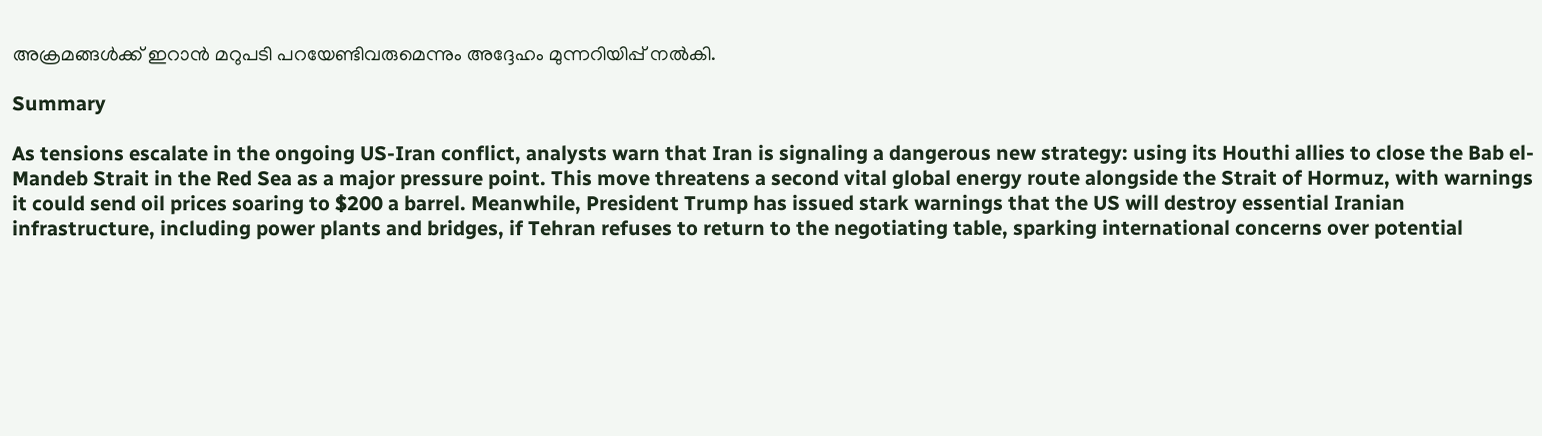അക്രമങ്ങൾക്ക് ഇറാൻ മറുപടി പറയേണ്ടിവരുമെന്നും അദ്ദേഹം മുന്നറിയിപ്പ് നൽകി.

Summary

As tensions escalate in the ongoing US-Iran conflict, analysts warn that Iran is signaling a dangerous new strategy: using its Houthi allies to close the Bab el-Mandeb Strait in the Red Sea as a major pressure point. This move threatens a second vital global energy route alongside the Strait of Hormuz, with warnings it could send oil prices soaring to $200 a barrel. Meanwhile, President Trump has issued stark warnings that the US will destroy essential Iranian infrastructure, including power plants and bridges, if Tehran refuses to return to the negotiating table, sparking international concerns over potential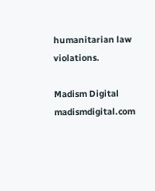humanitarian law violations.

Madism Digital
madismdigital.com